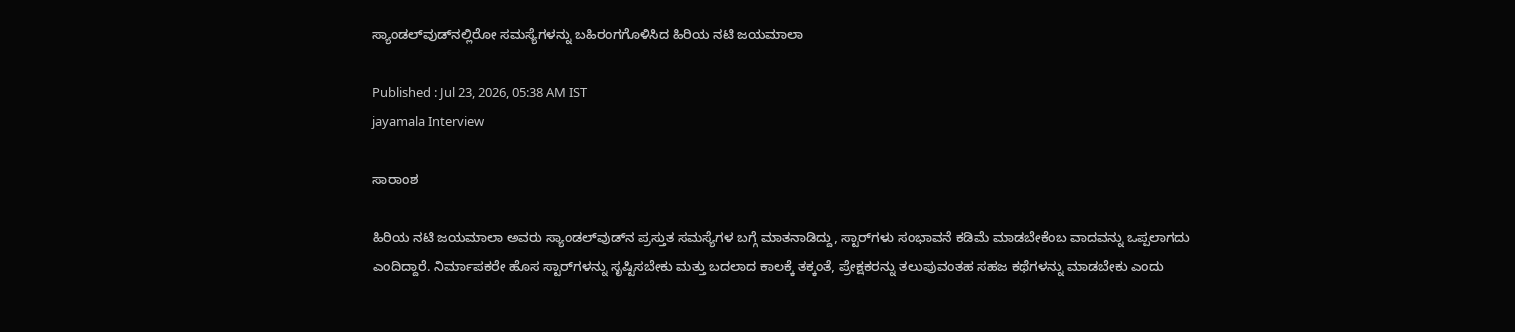ಸ್ಯಾಂಡಲ್‌ವುಡ್‌ನಲ್ಲಿರೋ ಸಮಸ್ಯೆಗಳನ್ನು ಬಹಿರಂಗಗೊಳಿಸಿದ ಹಿರಿಯ ನಟಿ ಜಯಮಾಲಾ

Published : Jul 23, 2026, 05:38 AM IST
jayamala Interview

ಸಾರಾಂಶ

ಹಿರಿಯ ನಟಿ ಜಯಮಾಲಾ ಅವರು ಸ್ಯಾಂಡಲ್‌ವುಡ್‌ನ ಪ್ರಸ್ತುತ ಸಮಸ್ಯೆಗಳ ಬಗ್ಗೆ ಮಾತನಾಡಿದ್ದು, ಸ್ಟಾರ್‌ಗಳು ಸಂಭಾವನೆ ಕಡಿಮೆ ಮಾಡಬೇಕೆಂಬ ವಾದವನ್ನು ಒಪ್ಪಲಾಗದು ಎಂದಿದ್ದಾರೆ. ನಿರ್ಮಾಪಕರೇ ಹೊಸ ಸ್ಟಾರ್‌ಗಳನ್ನು ಸೃಷ್ಟಿಸಬೇಕು ಮತ್ತು ಬದಲಾದ ಕಾಲಕ್ಕೆ ತಕ್ಕಂತೆ, ಪ್ರೇಕ್ಷಕರನ್ನು ತಲುಪುವಂತಹ ಸಹಜ ಕಥೆಗಳನ್ನು ಮಾಡಬೇಕು ಎಂದು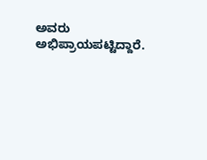ಅವರು ಅಭಿಪ್ರಾಯಪಟ್ಟಿದ್ದಾರೆ.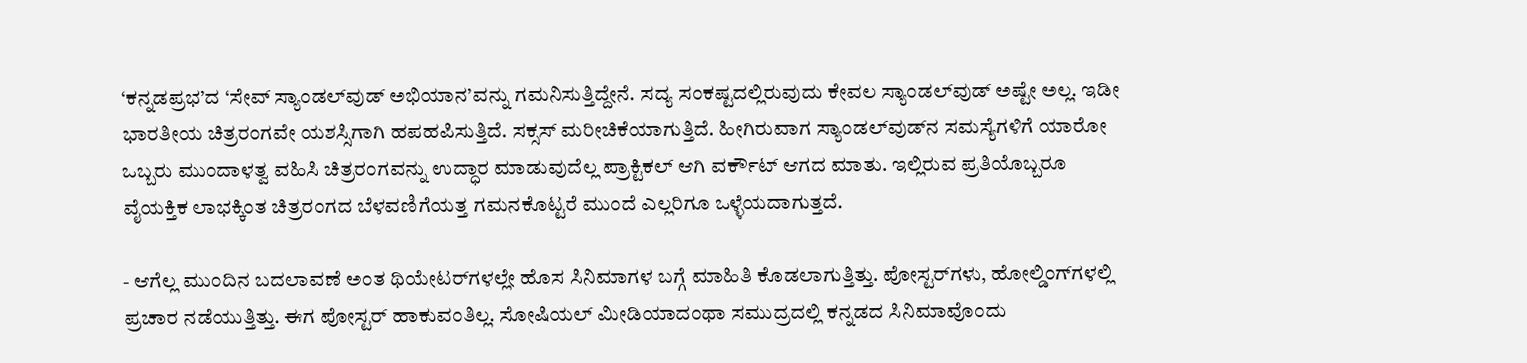‘ಕನ್ನಡಪ್ರಭ’ದ ‘ಸೇವ್‌ ಸ್ಯಾಂಡಲ್‌ವುಡ್‌ ಅಭಿಯಾನ’ವನ್ನು ಗಮನಿಸುತ್ತಿದ್ದೇನೆ. ಸದ್ಯ ಸಂಕಷ್ಟದಲ್ಲಿರುವುದು ಕೇವಲ ಸ್ಯಾಂಡಲ್‌ವುಡ್‌ ಅಷ್ಟೇ ಅಲ್ಲ. ಇಡೀ ಭಾರತೀಯ ಚಿತ್ರರಂಗವೇ ಯಶಸ್ಸಿಗಾಗಿ ಹಪಹಪಿಸುತ್ತಿದೆ. ಸಕ್ಸಸ್‌ ಮರೀಚಿಕೆಯಾಗುತ್ತಿದೆ. ಹೀಗಿರುವಾಗ ಸ್ಯಾಂಡಲ್‌ವುಡ್‌ನ ಸಮಸ್ಯೆಗಳಿಗೆ ಯಾರೋ ಒಬ್ಬರು ಮುಂದಾಳತ್ವ ವಹಿಸಿ ಚಿತ್ರರಂಗವನ್ನು ಉದ್ಧಾರ ಮಾಡುವುದೆಲ್ಲ ಪ್ರಾಕ್ಟಿಕಲ್‌ ಆಗಿ ವರ್ಕೌಟ್‌ ಆಗದ ಮಾತು. ಇಲ್ಲಿರುವ ಪ್ರತಿಯೊಬ್ಬರೂ ವೈಯಕ್ತಿಕ ಲಾಭಕ್ಕಿಂತ ಚಿತ್ರರಂಗದ ಬೆಳವಣಿಗೆಯತ್ತ ಗಮನಕೊಟ್ಟರೆ ಮುಂದೆ ಎಲ್ಲರಿಗೂ ಒಳ್ಳೆಯದಾಗುತ್ತದೆ.

- ಆಗೆಲ್ಲ ಮುಂದಿನ ಬದಲಾವಣೆ ಅಂತ ಥಿಯೇಟರ್‌ಗಳಲ್ಲೇ ಹೊಸ ಸಿನಿಮಾಗಳ ಬಗ್ಗೆ ಮಾಹಿತಿ ಕೊಡಲಾಗುತ್ತಿತ್ತು. ಪೋಸ್ಟರ್‌ಗಳು, ಹೋಲ್ಡಿಂಗ್‌ಗಳಲ್ಲಿ ಪ್ರಚಾರ ನಡೆಯುತ್ತಿತ್ತು. ಈಗ ಪೋಸ್ಟರ್‌ ಹಾಕುವಂತಿಲ್ಲ. ಸೋಷಿಯಲ್‌ ಮೀಡಿಯಾದಂಥಾ ಸಮುದ್ರದಲ್ಲಿ ಕನ್ನಡದ ಸಿನಿಮಾವೊಂದು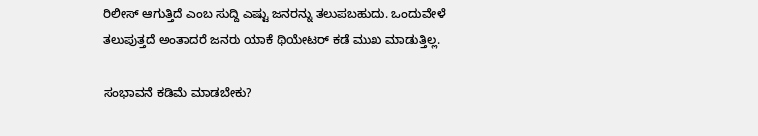ರಿಲೀಸ್‌ ಆಗುತ್ತಿದೆ ಎಂಬ ಸುದ್ದಿ ಎಷ್ಟು ಜನರನ್ನು ತಲುಪಬಹುದು. ಒಂದುವೇಳೆ ತಲುಪುತ್ತದೆ ಅಂತಾದರೆ ಜನರು ಯಾಕೆ ಥಿಯೇಟರ್‌ ಕಡೆ ಮುಖ ಮಾಡುತ್ತಿಲ್ಲ.

ಸಂಭಾವನೆ ಕಡಿಮೆ ಮಾಡಬೇಕು?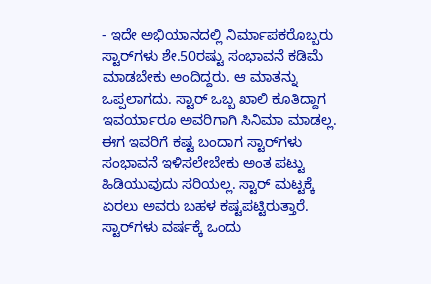- ಇದೇ ಅಭಿಯಾನದಲ್ಲಿ ನಿರ್ಮಾಪಕರೊಬ್ಬರು ಸ್ಟಾರ್‌ಗಳು ಶೇ.50ರಷ್ಟು ಸಂಭಾವನೆ ಕಡಿಮೆ ಮಾಡಬೇಕು ಅಂದಿದ್ದರು. ಆ ಮಾತನ್ನು ಒಪ್ಪಲಾಗದು. ಸ್ಟಾರ್‌ ಒಬ್ಬ ಖಾಲಿ ಕೂತಿದ್ದಾಗ ಇವರ್ಯಾರೂ ಅವರಿಗಾಗಿ ಸಿನಿಮಾ ಮಾಡಲ್ಲ. ಈಗ ಇವರಿಗೆ ಕಷ್ಟ ಬಂದಾಗ ಸ್ಟಾರ್‌ಗಳು ಸಂಭಾವನೆ ಇಳಿಸಲೇಬೇಕು ಅಂತ ಪಟ್ಟು ಹಿಡಿಯುವುದು ಸರಿಯಲ್ಲ. ಸ್ಟಾರ್‌ ಮಟ್ಟಕ್ಕೆ ಏರಲು ಅವರು ಬಹಳ ಕಷ್ಟಪಟ್ಟಿರುತ್ತಾರೆ. ಸ್ಟಾರ್‌ಗಳು ವರ್ಷಕ್ಕೆ ಒಂದು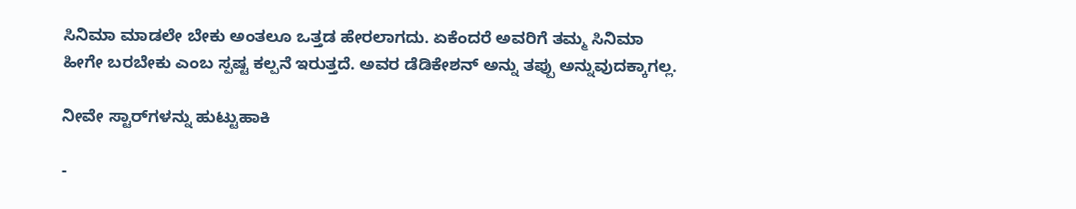ಸಿನಿಮಾ ಮಾಡಲೇ ಬೇಕು ಅಂತಲೂ ಒತ್ತಡ ಹೇರಲಾಗದು. ಏಕೆಂದರೆ ಅವರಿಗೆ ತಮ್ಮ ಸಿನಿಮಾ ಹೀಗೇ ಬರಬೇಕು ಎಂಬ ಸ್ಪಷ್ಟ ಕಲ್ಪನೆ ಇರುತ್ತದೆ. ಅವರ ಡೆಡಿಕೇಶನ್‌ ಅನ್ನು ತಪ್ಪು ಅನ್ನುವುದಕ್ಕಾಗಲ್ಲ.

ನೀವೇ ಸ್ಟಾರ್‌ಗಳನ್ನು ಹುಟ್ಟುಹಾಕಿ

-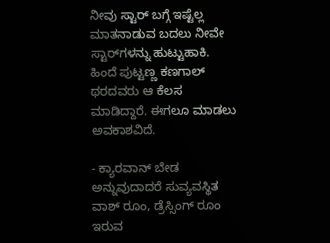ನೀವು ಸ್ಟಾರ್‌ ಬಗ್ಗೆ ಇಷ್ಟೆಲ್ಲ ಮಾತನಾಡುವ ಬದಲು ನೀವೇ ಸ್ಟಾರ್‌ಗಳನ್ನು ಹುಟ್ಟುಹಾಕಿ. ಹಿಂದೆ ಪುಟ್ಟಣ್ಣ ಕಣಗಾಲ್‌ ಥರದವರು ಆ ಕೆಲಸ ಮಾಡಿದ್ದಾರೆ. ಈಗಲೂ ಮಾಡಲು ಅವಕಾಶವಿದೆ.

- ಕ್ಯಾರವಾನ್‌ ಬೇಡ ಅನ್ನುವುದಾದರೆ ಸುವ್ಯವಸ್ಥಿತ ವಾಶ್‌ ರೂಂ, ಡ್ರೆಸ್ಸಿಂಗ್‌ ರೂಂ ಇರುವ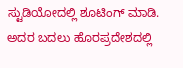ಸ್ಟುಡಿಯೋದಲ್ಲಿ ಶೂಟಿಂಗ್‌ ಮಾಡಿ. ಅದರ ಬದಲು ಹೊರಪ್ರದೇಶದಲ್ಲಿ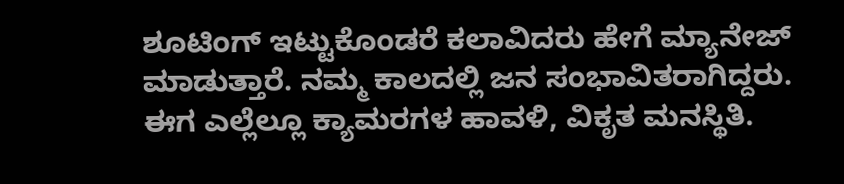ಶೂಟಿಂಗ್‌ ಇಟ್ಟುಕೊಂಡರೆ ಕಲಾವಿದರು ಹೇಗೆ ಮ್ಯಾನೇಜ್‌ ಮಾಡುತ್ತಾರೆ. ನಮ್ಮ ಕಾಲದಲ್ಲಿ ಜನ ಸಂಭಾವಿತರಾಗಿದ್ದರು. ಈಗ ಎಲ್ಲೆಲ್ಲೂ ಕ್ಯಾಮರಗಳ ಹಾವಳಿ, ವಿಕೃತ ಮನಸ್ಥಿತಿ.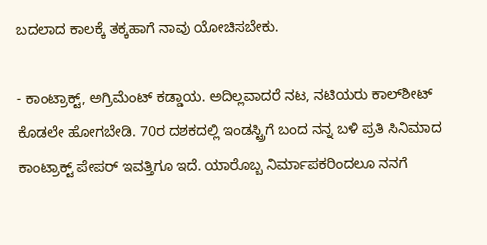ಬದಲಾದ ಕಾಲಕ್ಕೆ ತಕ್ಕಹಾಗೆ ನಾವು ಯೋಚಿಸಬೇಕು.

- ಕಾಂಟ್ರಾಕ್ಟ್‌, ಅಗ್ರಿಮೆಂಟ್‌ ಕಡ್ಡಾಯ. ಅದಿಲ್ಲವಾದರೆ ನಟ, ನಟಿಯರು ಕಾಲ್‌ಶೀಟ್‌ ಕೊಡಲೇ ಹೋಗಬೇಡಿ. 70ರ ದಶಕದಲ್ಲಿ ಇಂಡಸ್ಟ್ರಿಗೆ ಬಂದ ನನ್ನ ಬಳಿ ಪ್ರತಿ ಸಿನಿಮಾದ ಕಾಂಟ್ರಾಕ್ಟ್‌ ಪೇಪರ್‌ ಇವತ್ತಿಗೂ ಇದೆ. ಯಾರೊಬ್ಬ ನಿರ್ಮಾಪಕರಿಂದಲೂ ನನಗೆ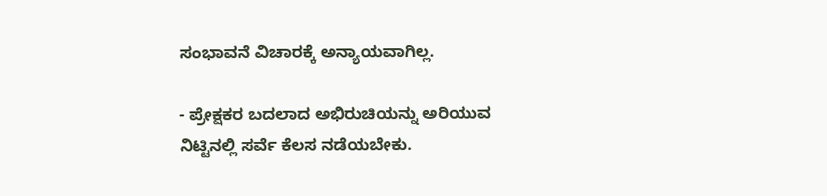ಸಂಭಾವನೆ ವಿಚಾರಕ್ಕೆ ಅನ್ಯಾಯವಾಗಿಲ್ಲ.

- ಪ್ರೇಕ್ಷಕರ ಬದಲಾದ ಅಭಿರುಚಿಯನ್ನು ಅರಿಯುವ ನಿಟ್ಟಿನಲ್ಲಿ ಸರ್ವೆ ಕೆಲಸ ನಡೆಯಬೇಕು.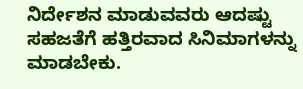ನಿರ್ದೇಶನ ಮಾಡುವವರು ಆದಷ್ಟು ಸಹಜತೆಗೆ ಹತ್ತಿರವಾದ ಸಿನಿಮಾಗಳನ್ನು ಮಾಡಬೇಕು.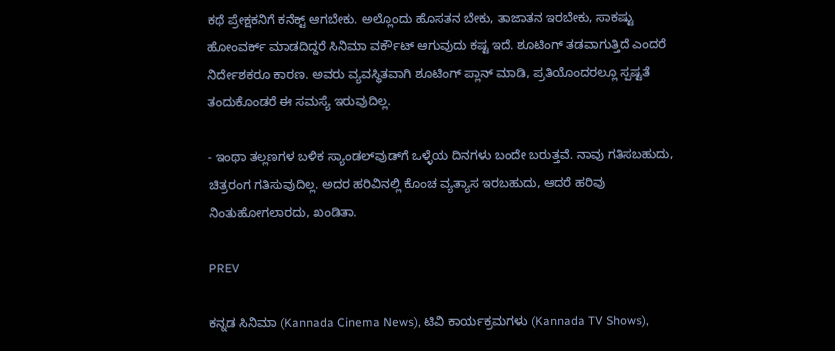ಕಥೆ ಪ್ರೇಕ್ಷಕನಿಗೆ ಕನೆಕ್ಟ್‌ ಆಗಬೇಕು. ಅಲ್ಲೊಂದು ಹೊಸತನ ಬೇಕು, ತಾಜಾತನ ಇರಬೇಕು, ಸಾಕಷ್ಟು ಹೋಂವರ್ಕ್‌ ಮಾಡದಿದ್ದರೆ ಸಿನಿಮಾ ವರ್ಕೌಟ್‌ ಆಗುವುದು ಕಷ್ಟ ಇದೆ. ಶೂಟಿಂಗ್‌ ತಡವಾಗುತ್ತಿದೆ ಎಂದರೆ ನಿರ್ದೇಶಕರೂ ಕಾರಣ. ಅವರು ವ್ಯವಸ್ಥಿತವಾಗಿ ಶೂಟಿಂಗ್‌ ಪ್ಲಾನ್‌ ಮಾಡಿ, ಪ್ರತಿಯೊಂದರಲ್ಲೂ ಸ್ಪಷ್ಟತೆ ತಂದುಕೊಂಡರೆ ಈ ಸಮಸ್ಯೆ ಇರುವುದಿಲ್ಲ.

- ಇಂಥಾ ತಲ್ಲಣಗಳ ಬಳಿಕ ಸ್ಯಾಂಡಲ್‌ವುಡ್‌ಗೆ ಒಳ್ಳೆಯ ದಿನಗಳು ಬಂದೇ ಬರುತ್ತವೆ. ನಾವು ಗತಿಸಬಹುದು, ಚಿತ್ರರಂಗ ಗತಿಸುವುದಿಲ್ಲ. ಅದರ ಹರಿವಿನಲ್ಲಿ ಕೊಂಚ ವ್ಯತ್ಯಾಸ ಇರಬಹುದು, ಆದರೆ ಹರಿವು ನಿಂತುಹೋಗಲಾರದು, ಖಂಡಿತಾ.

PREV

ಕನ್ನಡ ಸಿನಿಮಾ (Kannada Cinema News), ಟಿವಿ ಕಾರ್ಯಕ್ರಮಗಳು (Kannada TV Shows),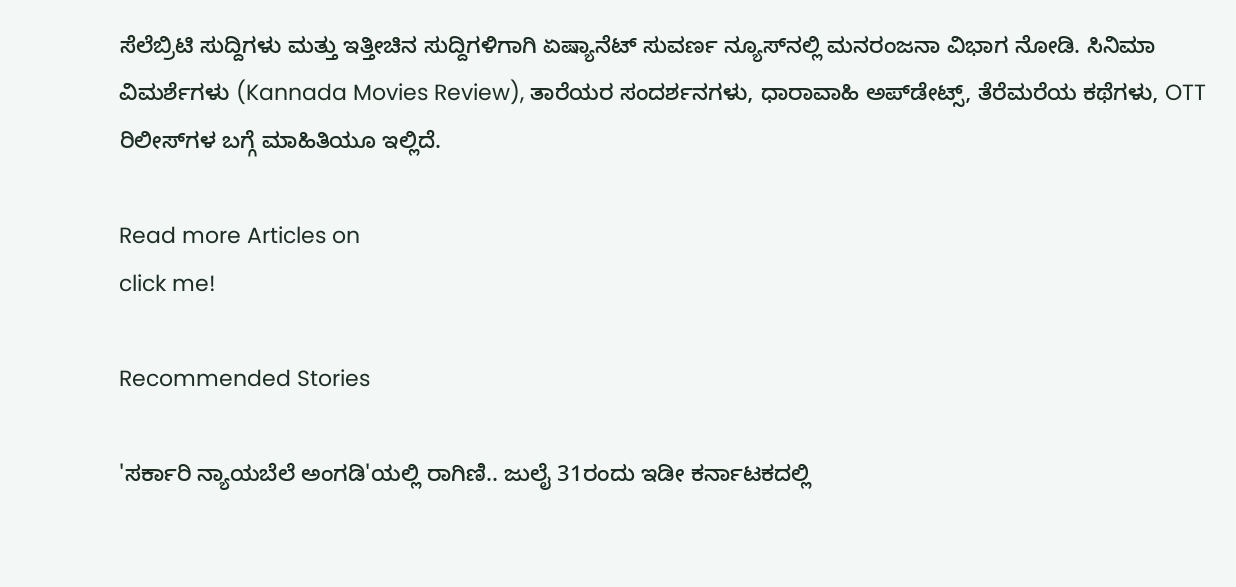ಸೆಲೆಬ್ರಿಟಿ ಸುದ್ದಿಗಳು ಮತ್ತು ಇತ್ತೀಚಿನ ಸುದ್ದಿಗಳಿಗಾಗಿ ಏಷ್ಯಾನೆಟ್ ಸುವರ್ಣ ನ್ಯೂಸ್‌ನಲ್ಲಿ ಮನರಂಜನಾ ವಿಭಾಗ ನೋಡಿ. ಸಿನಿಮಾ ವಿಮರ್ಶೆಗಳು (Kannada Movies Review), ತಾರೆಯರ ಸಂದರ್ಶನಗಳು, ಧಾರಾವಾಹಿ ಅಪ್‌ಡೇಟ್ಸ್‌, ತೆರೆಮರೆಯ ಕಥೆಗಳು, OTT ರಿಲೀಸ್‌ಗಳ ಬಗ್ಗೆ ಮಾಹಿತಿಯೂ ಇಲ್ಲಿದೆ.

Read more Articles on
click me!

Recommended Stories

'ಸರ್ಕಾರಿ ನ್ಯಾಯಬೆಲೆ ಅಂಗಡಿ'ಯಲ್ಲಿ ರಾಗಿಣಿ.. ಜುಲೈ 31ರಂದು ಇಡೀ ಕರ್ನಾಟಕದಲ್ಲಿ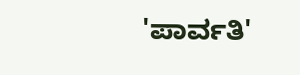'ಪಾರ್ವತಿ'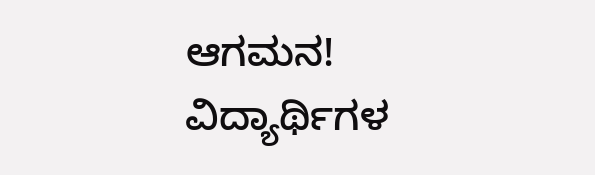ಆಗಮನ!
ವಿದ್ಯಾರ್ಥಿಗಳ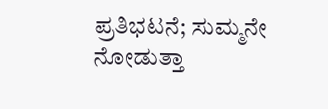ಪ್ರತಿಭಟನೆ; ಸುಮ್ಮನೇ ನೋಡುತ್ತಾ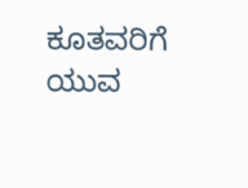ಕೂತವರಿಗೆ ಯುವ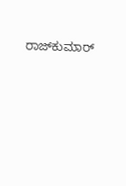ರಾಜ್‌ಕುಮಾರ್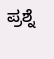ಪ್ರಶ್ನೆ